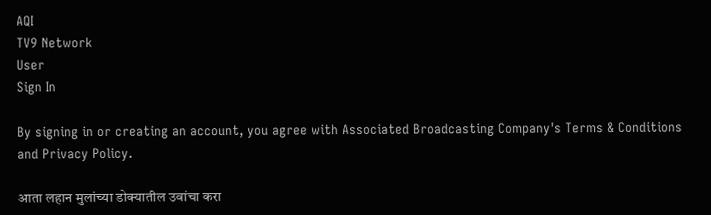AQI
TV9 Network
User
Sign In

By signing in or creating an account, you agree with Associated Broadcasting Company's Terms & Conditions and Privacy Policy.

आता लहान मुलांच्या डोक्यातील उवांचा करा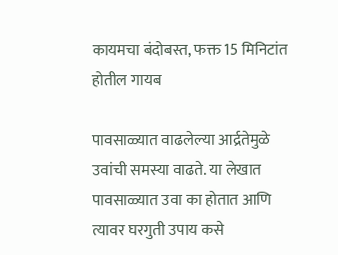कायमचा बंदोबस्त, फक्त 15 मिनिटांत होतील गायब

पावसाळ्यात वाढलेल्या आर्द्रतेमुळे उवांची समस्या वाढते. या लेखात पावसाळ्यात उवा का होतात आणि त्यावर घरगुती उपाय कसे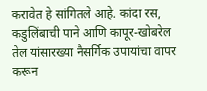करावेत हे सांगितले आहे. कांदा रस, कडुलिंबाची पाने आणि कापूर-खोबरेल तेल यांसारख्या नैसर्गिक उपायांचा वापर करून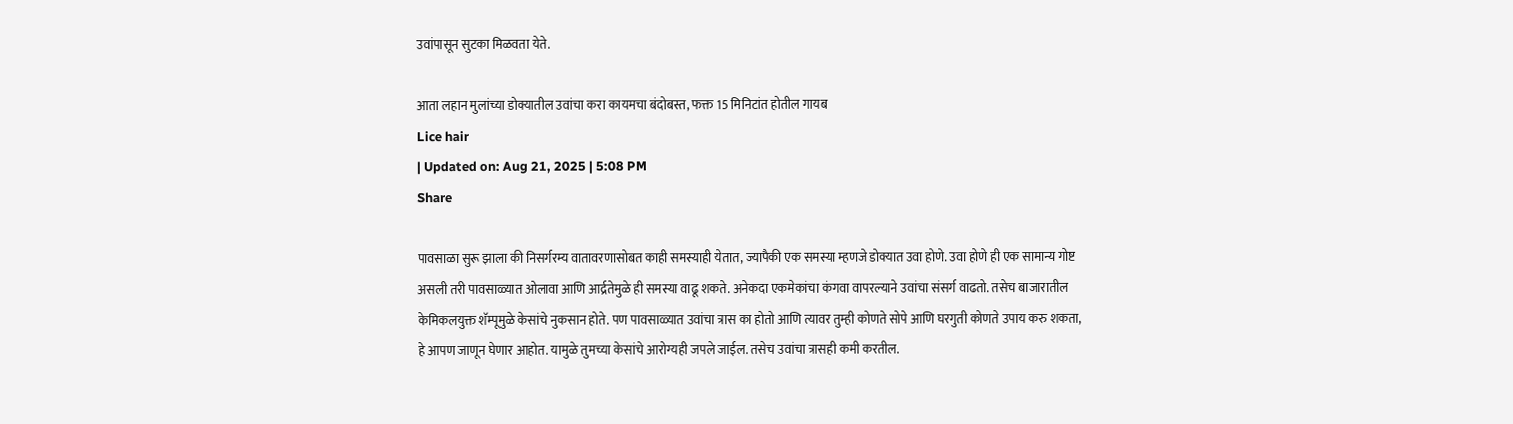उवांपासून सुटका मिळवता येते.

आता लहान मुलांच्या डोक्यातील उवांचा करा कायमचा बंदोबस्त, फक्त 15 मिनिटांत होतील गायब
Lice hair
| Updated on: Aug 21, 2025 | 5:08 PM
Share

पावसाळा सुरू झाला की निसर्गरम्य वातावरणासोबत काही समस्याही येतात, ज्यापैकी एक समस्या म्हणजे डोक्यात उवा होणे. उवा होणे ही एक सामान्य गोष्ट असली तरी पावसाळ्यात ओलावा आणि आर्द्रतेमुळे ही समस्या वाढू शकते. अनेकदा एकमेकांचा कंगवा वापरल्याने उवांचा संसर्ग वाढतो. तसेच बाजारातील केमिकलयुक्त शॅम्पूमुळे केसांचे नुकसान होते. पण पावसाळ्यात उवांचा त्रास का होतो आणि त्यावर तुम्ही कोणते सोपे आणि घरगुती कोणते उपाय करु शकता, हे आपण जाणून घेणार आहोत. यामुळे तुमच्या केसांचे आरोग्यही जपले जाईल. तसेच उवांचा त्रासही कमी करतील.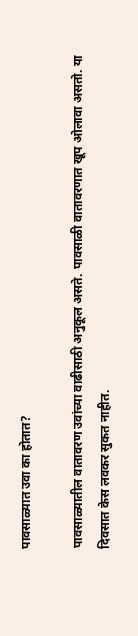पावसाळ्यात उवा का होतात?

पावसाळ्यातील वातावरण उवांच्या वाढीसाठी अनुकूल असते. पावसाळी वातावरणात खूप ओलावा असतो. या दिवसात केस लवकर सुकत नाहीत.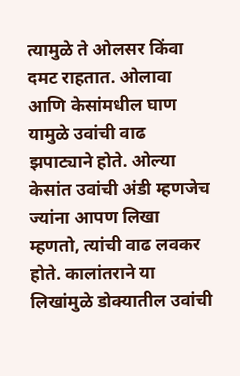त्यामुळे ते ओलसर किंवा दमट राहतात. ओलावा आणि केसांमधील घाण यामुळे उवांची वाढ झपाट्याने होते. ओल्या केसांत उवांची अंडी म्हणजेच ज्यांना आपण लिखा म्हणतो, त्यांची वाढ लवकर होते. कालांतराने या लिखांमुळे डोक्यातील उवांची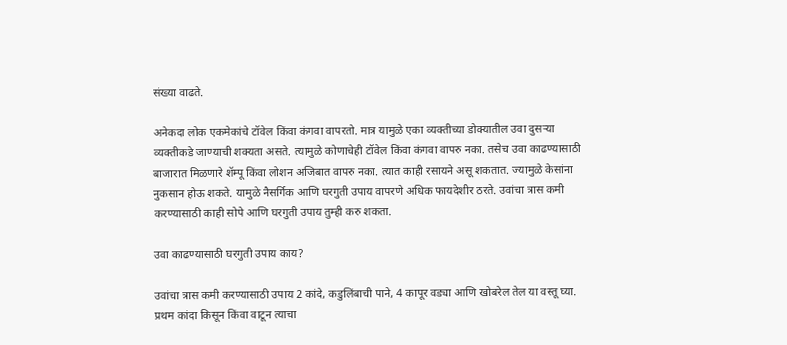संख्या वाढते.

अनेकदा लोक एकमेकांचे टॉवेल किंवा कंगवा वापरतो. मात्र यामुळे एका व्यक्तीच्या डोक्यातील उवा दुसऱ्या व्यक्तीकडे जाण्याची शक्यता असते. त्यामुळे कोणाचेही टॉवेल किंवा कंगवा वापरु नका. तसेच उवा काढण्यासाठी बाजारात मिळणारे शॅम्पू किंवा लोशन अजिबात वापरु नका. त्यात काही रसायने असू शकतात. ज्यामुळे केसांना नुकसान होऊ शकते. यामुळे नैसर्गिक आणि घरगुती उपाय वापरणे अधिक फायदेशीर ठरते. उवांचा त्रास कमी करण्यासाठी काही सोपे आणि घरगुती उपाय तुम्ही करु शकता.

उवा काढण्यासाठी घरगुती उपाय काय?

उवांचा त्रास कमी करण्यासाठी उपाय 2 कांदे, कडुलिंबाची पाने, 4 कापूर वड्या आणि खोबरेल तेल या वस्तू घ्या. प्रथम कांदा किसून किंवा वाटून त्याचा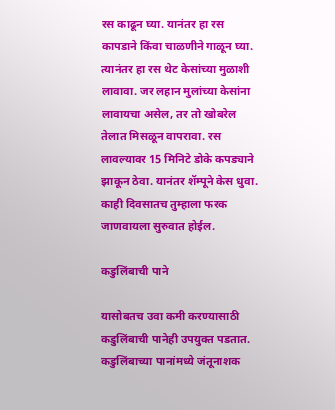रस काढून घ्या. यानंतर हा रस कापडाने किंवा चाळणीने गाळून घ्या. त्यानंतर हा रस थेट केसांच्या मुळाशी लावावा. जर लहान मुलांच्या केसांना लावायचा असेल, तर तो खोबरेल तेलात मिसळून वापरावा. रस लावल्यावर 15 मिनिटे डोके कपड्याने झाकून ठेवा. यानंतर शॅम्पूने केस धुवा. काही दिवसातच तुम्हाला फरक जाणवायला सुरुवात होईल.

कडुलिंबाची पाने

यासोबतच उवा कमी करण्यासाठी कडुलिंबाची पानेही उपयुक्त पडतात. कडुलिंबाच्या पानांमध्ये जंतूनाशक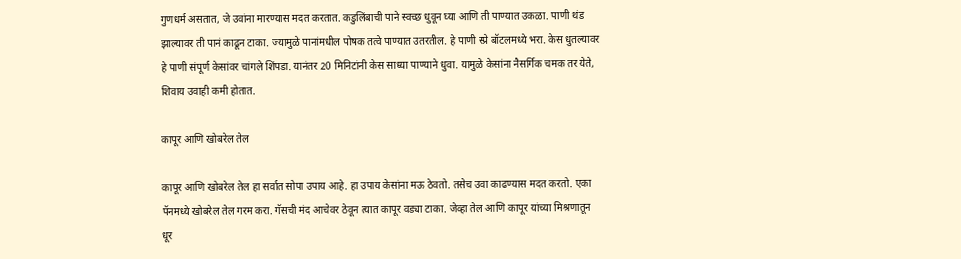गुणधर्म असतात, जे उवांना मारण्यास मदत करतात. कडुलिंबाची पाने स्वच्छ धुवून घ्या आणि ती पाण्यात उकळा. पाणी थंड झाल्यावर ती पानं काढून टाका. ज्यामुळे पानांमधील पोषक तत्वे पाण्यात उतरतील. हे पाणी स्प्रे बॉटलमध्ये भरा. केस धुतल्यावर हे पाणी संपूर्ण केसांवर चांगले शिंपडा. यानंतर 20 मिनिटांनी केस साध्या पाण्याने धुवा. यामुळे केसांना नैसर्गिक चमक तर येते, शिवाय उवाही कमी होतात.

कापूर आणि खोबरेल तेल

कापूर आणि खोबरेल तेल हा सर्वात सोपा उपाय आहे. हा उपाय केसांना मऊ ठेवतो. तसेच उवा काढण्यास मदत करतो. एका पॅनमध्ये खोबरेल तेल गरम करा. गॅसची मंद आचेवर ठेवून त्यात कापूर वड्या टाका. जेव्हा तेल आणि कापूर यांच्या मिश्रणातून धूर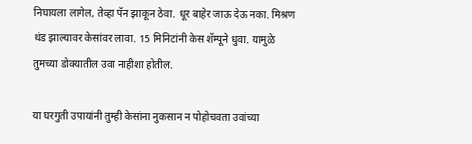निघायला लागेल, तेव्हा पॅन झाकून ठेवा. धूर बाहेर जाऊ देऊ नका. मिश्रण थंड झाल्यावर केसांवर लावा. 15 मिनिटांनी केस शॅम्पूने धुवा. यामुळे तुमच्या डोक्यातील उवा नाहीशा होतील.

या घरगुती उपायांनी तुम्ही केसांना नुकसान न पोहोचवता उवांच्या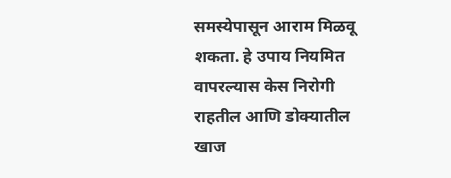समस्येपासून आराम मिळवू शकता. हे उपाय नियमित वापरल्यास केस निरोगी राहतील आणि डोक्यातील खाज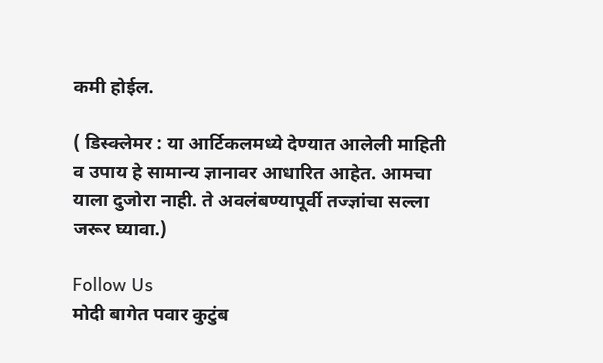कमी होईल.

( डिस्क्लेमर : या आर्टिकलमध्ये देण्यात आलेली माहिती व उपाय हे सामान्य ज्ञानावर आधारित आहेत. आमचा याला दुजोरा नाही. ते अवलंबण्यापूर्वी तज्ज्ञांचा सल्ला जरूर घ्यावा.)

Follow Us
मोदी बागेत पवार कुटुंब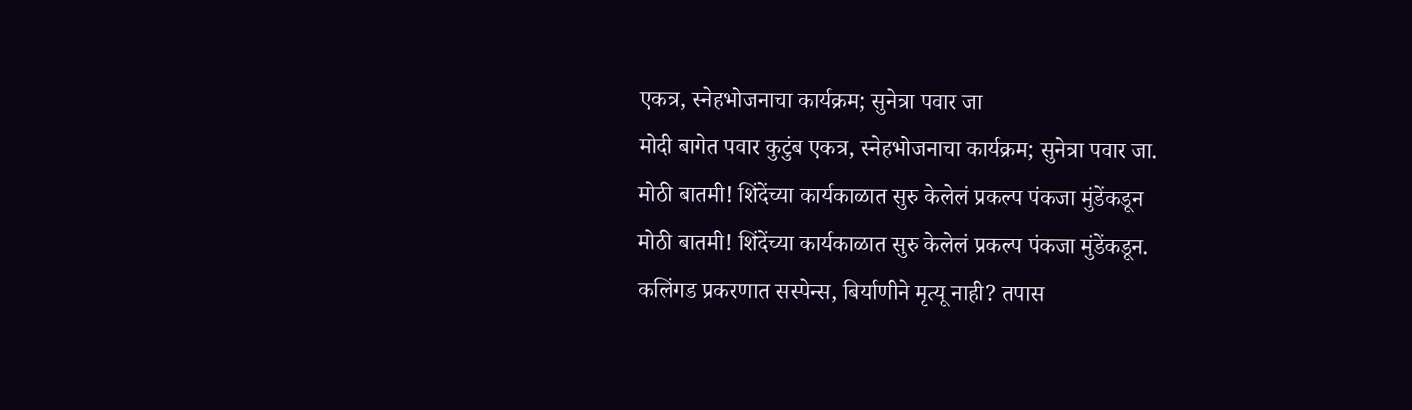एकत्र, स्नेहभोजनाचा कार्यक्रम; सुनेत्रा पवार जा
मोदी बागेत पवार कुटुंब एकत्र, स्नेहभोजनाचा कार्यक्रम; सुनेत्रा पवार जा.
मोठी बातमी! शिंदेंच्या कार्यकाळात सुरु केलेलं प्रकल्प पंकजा मुंडेंकडून
मोठी बातमी! शिंदेंच्या कार्यकाळात सुरु केलेलं प्रकल्प पंकजा मुंडेंकडून.
कलिंगड प्रकरणात सस्पेन्स, बिर्याणीने मृत्यू नाही? तपास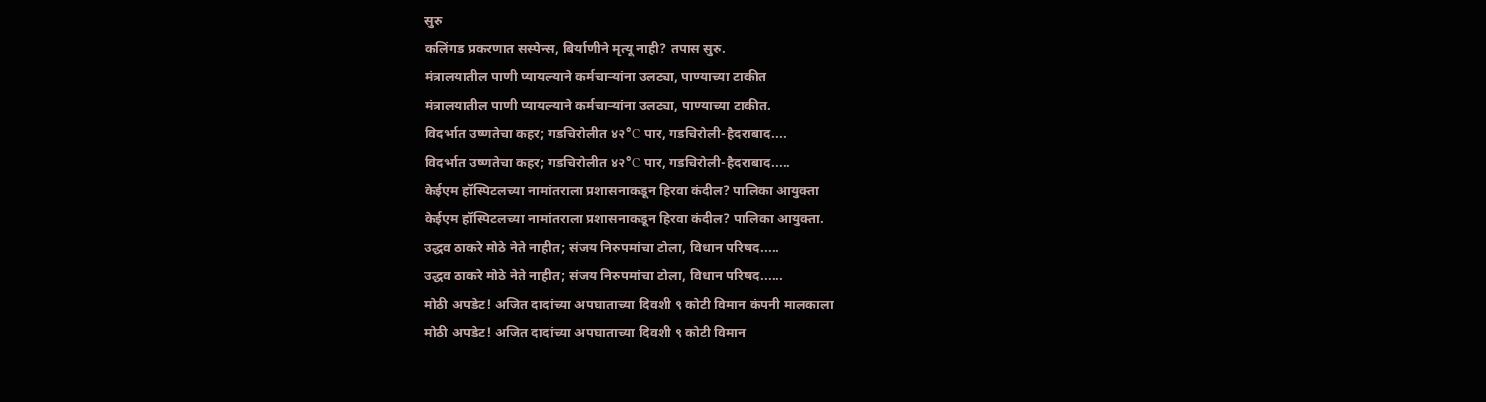सुरु
कलिंगड प्रकरणात सस्पेन्स, बिर्याणीने मृत्यू नाही? तपास सुरु.
मंत्रालयातील पाणी प्यायल्याने कर्मचाऱ्यांना उलट्या, पाण्याच्या टाकीत
मंत्रालयातील पाणी प्यायल्याने कर्मचाऱ्यांना उलट्या, पाण्याच्या टाकीत.
विदर्भात उष्णतेचा कहर; गडचिरोलीत ४२°C पार, गडचिरोली-हैदराबाद....
विदर्भात उष्णतेचा कहर; गडचिरोलीत ४२°C पार, गडचिरोली-हैदराबाद.....
केईएम हॉस्पिटलच्या नामांतराला प्रशासनाकडून हिरवा कंदील? पालिका आयुक्ता
केईएम हॉस्पिटलच्या नामांतराला प्रशासनाकडून हिरवा कंदील? पालिका आयुक्ता.
उद्धव ठाकरे मोठे नेते नाहीत; संजय निरुपमांचा टोला, विधान परिषद.....
उद्धव ठाकरे मोठे नेते नाहीत; संजय निरुपमांचा टोला, विधान परिषद......
मोठी अपडेट! अजित दादांच्या अपघाताच्या दिवशी ९ कोटी विमान कंपनी मालकाला
मोठी अपडेट! अजित दादांच्या अपघाताच्या दिवशी ९ कोटी विमान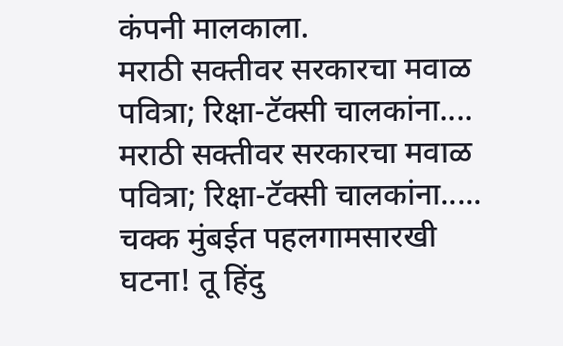कंपनी मालकाला.
मराठी सक्तीवर सरकारचा मवाळ पवित्रा; रिक्षा-टॅक्सी चालकांना....
मराठी सक्तीवर सरकारचा मवाळ पवित्रा; रिक्षा-टॅक्सी चालकांना.....
चक्क मुंबईत पहलगामसारखी घटना! तू हिंदु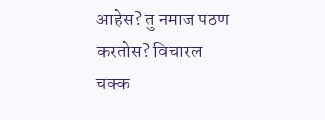आहेस? तु नमाज पठण करतोस? विचारल
चक्क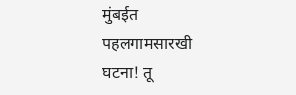मुंबईत पहलगामसारखी घटना! तू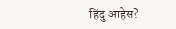हिंदु आहेस?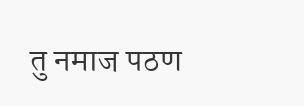तु नमाज पठण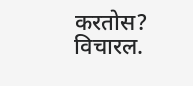करतोस? विचारल.